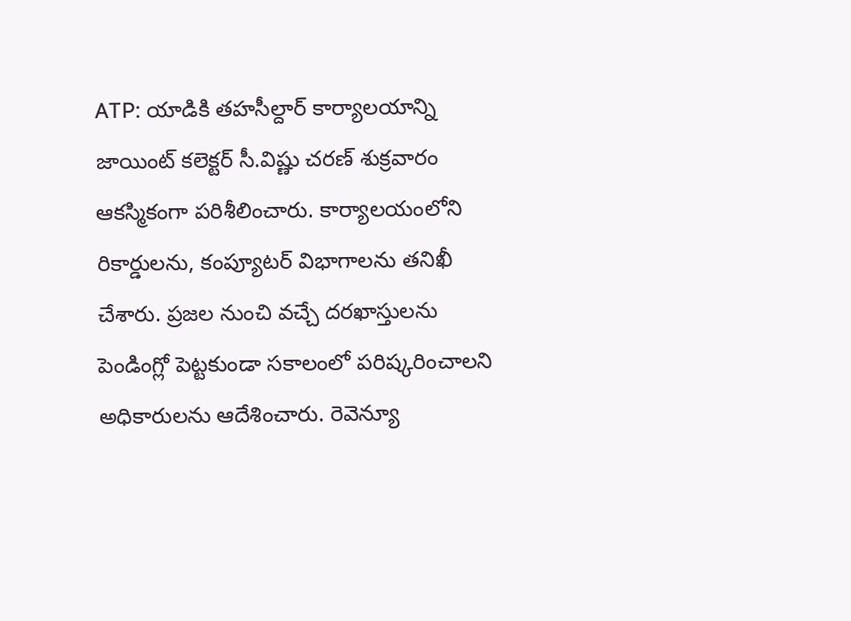ATP: యాడికి తహసీల్దార్ కార్యాలయాన్ని జాయింట్ కలెక్టర్ సీ.విష్ణు చరణ్ శుక్రవారం ఆకస్మికంగా పరిశీలించారు. కార్యాలయంలోని రికార్డులను, కంప్యూటర్ విభాగాలను తనిఖీ చేశారు. ప్రజల నుంచి వచ్చే దరఖాస్తులను పెండింగ్లో పెట్టకుండా సకాలంలో పరిష్కరించాలని అధికారులను ఆదేశించారు. రెవెన్యూ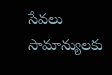సేవలు సామాన్యులకు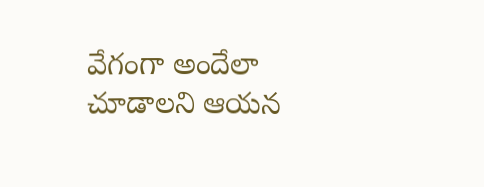వేగంగా అందేలా చూడాలని ఆయన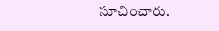సూచించారు.